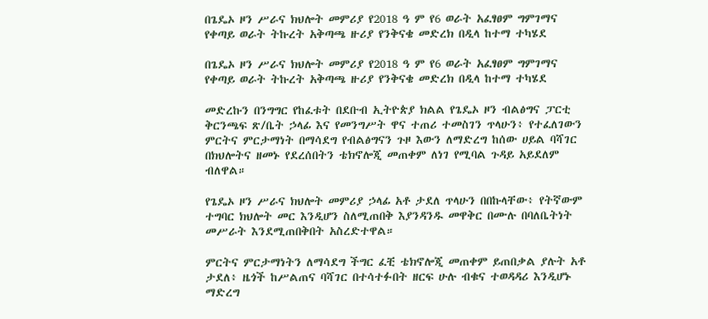በጌዴኦ ዞን ሥራና ክህሎት መምሪያ የ2018 ዓ ም የ6 ወራት አፈፃፀም ግምገማና የቀጣይ ወራት ትኩረት አቅጣጫ ዙሪያ የንቅናቄ መድረክ በዲላ ከተማ ተካሄደ

በጌዴኦ ዞን ሥራና ክህሎት መምሪያ የ2018 ዓ ም የ6 ወራት አፈፃፀም ግምገማና የቀጣይ ወራት ትኩረት አቅጣጫ ዙሪያ የንቅናቄ መድረክ በዲላ ከተማ ተካሄደ

መድረኩን በንግግር የከፈቱት በደቡብ ኢትዮጵያ ክልል የጌዴኦ ዞን ብልፅግና ፓርቲ ቅርንጫፍ ጽ/ቤት ኃላፊ እና የመንግሥት ዋና ተጠሪ ተመስገን ጥላሁን፥ የተፈለገውን ምርትና ምርታማነት በማሳደግ የብልፅግናን ጉዞ እውን ለማድረግ ከሰው ሀይል ባሻገር በክህሎትና ዘመኑ የደረሰበትን ቴክኖሎጂ መጠቀም ለነገ የሚባል ጉዳይ አይደለም ብለዋል።

የጌዴኦ ዞን ሥራና ክህሎት መምሪያ ኃላፊ አቶ ታደለ ጥላሁን በበኩላቸው፥ የትኛውም ተግባር ክህሎት መር እንዲሆን ስለሚጠበቅ እያንዳንዱ መዋቅር በሙሉ በባለቤትነት መሥራት እንደሚጠበቅበት አስረድተዋል።

ምርትና ምርታማነትን ለማሳደግ ችግር ፈቺ ቴክኖሎጂ መጠቀም ይጠበቃል ያሉት አቶ ታደለ፥ ዜጎች ከሥልጠና ባሻገር በተሳተፉበት ዘርፍ ሁሉ ብቁና ተወዳዳሪ እንዲሆኑ ማድረግ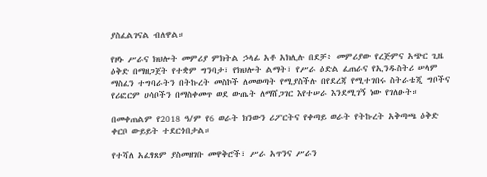ያስፈልገናል ብለዋል።

የዞኑ ሥራና ክህሎት መምሪያ ምክትል ኃላፊ አቶ አክሊሉ በደቻ፥ መምሪያው የረጅምና አጭር ጊዜ ዕቅድ በማዘጋጀት የተቋም ግንባታ፣ የክህሎት ልማት፣ የሥራ ዕድል ፈጠራና የኢንዱስትሪ ሠላም ማስፈን ተግባራትን በትኩረት መስኮች ለመወጣት የሚያስችሉ በየደረጃ የሚተገበሩ ስትራቴጂ ግቦችና የሪፎርም ሀሳቦችን በማስቀመጥ ወደ ውጤት ለማሸጋገር እየተሠራ እንደሚገኝ ነው የገለፁት።

በመቀጠልም የ2018 ዓ/ም የ6 ወራት ክንውን ሪፖርትና የቀጣይ ወራት የትኩረት አቅጣጫ ዕቅድ ቀርቦ ውይይት ተደርጎበታል።

የተሻለ አፈፃጸም ያስመዘገቡ መዋቅሮች፣ ሥራ አጥንና ሥራን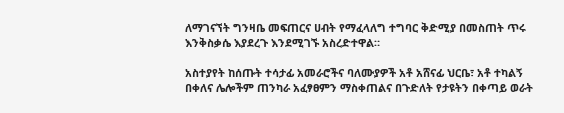ለማገናኘት ግንዛቤ መፍጠርና ሀብት የማፈላለግ ተግባር ቅድሚያ በመስጠት ጥሩ እንቅስቃሴ እያደረጉ እንደሚገኙ አስረድተዋል።

አስተያየት ከሰጡት ተሳታፊ አመራሮችና ባለሙያዎች አቶ አሸናፊ ህርቤ፣ አቶ ተካልኝ በቀለና ሌሎችም ጠንካራ አፈፃፀምን ማስቀጠልና በጉድለት የታዩትን በቀጣይ ወራት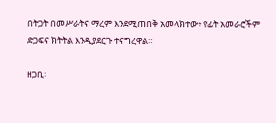በትጋት በመሥራትና ማረም እንደሚጠበቅ አመላክተው፥ የፊት አመራሮችም ድጋፍና ክትትል እንዲያደርጉ ተናግረዋል።

ዘጋቢ፡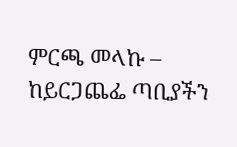ምርጫ መላኩ – ከይርጋጨፌ ጣቢያችን